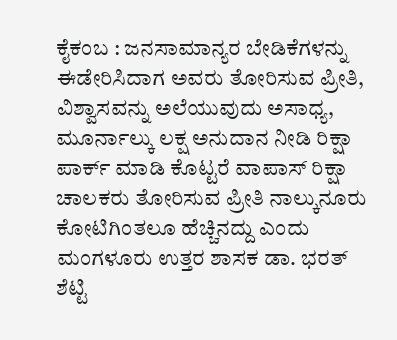ಕೈಕಂಬ : ಜನಸಾಮಾನ್ಯರ ಬೇಡಿಕೆಗಳನ್ನು ಈಡೇರಿಸಿದಾಗ ಅವರು ತೋರಿಸುವ ಪ್ರೀತಿ, ವಿಶ್ವಾಸವನ್ನು ಅಲೆಯುವುದು ಅಸಾಧ್ಯ, ಮೂರ್ನಾಲ್ಕು ಲಕ್ಷ ಅನುದಾನ ನೀಡಿ ರಿಕ್ಷಾ ಪಾರ್ಕ್ ಮಾಡಿ ಕೊಟ್ಟರೆ ವಾಪಾಸ್ ರಿಕ್ಷಾ ಚಾಲಕರು ತೋರಿಸುವ ಪ್ರೀತಿ ನಾಲ್ಕುನೂರು ಕೋಟಿಗಿಂತಲೂ ಹೆಚ್ಚಿನದ್ದು ಎಂದು ಮಂಗಳೂರು ಉತ್ತರ ಶಾಸಕ ಡಾ. ಭರತ್ ಶೆಟ್ಟಿ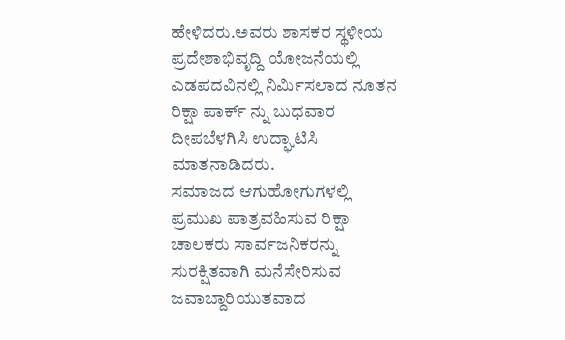ಹೇಳಿದರು.ಅವರು ಶಾಸಕರ ಸ್ಥಳೀಯ ಪ್ರದೇಶಾಭಿವೃದ್ದಿ ಯೋಜನೆಯಲ್ಲಿ ಎಡಪದವಿನಲ್ಲಿ ನಿರ್ಮಿಸಲಾದ ನೂತನ ರಿಕ್ಷಾ ಪಾರ್ಕ್ ನ್ನು ಬುಧವಾರ ದೀಪಬೆಳಗಿಸಿ ಉದ್ಘಾಟಿಸಿ ಮಾತನಾಡಿದರು.
ಸಮಾಜದ ಆಗುಹೋಗುಗಳಲ್ಲಿ ಪ್ರಮುಖ ಪಾತ್ರವಹಿಸುವ ರಿಕ್ಷಾ ಚಾಲಕರು ಸಾರ್ವಜನಿಕರನ್ನು ಸುರಕ್ಷಿತವಾಗಿ ಮನೆಸೇರಿಸುವ ಜವಾಬ್ದಾರಿಯುತವಾದ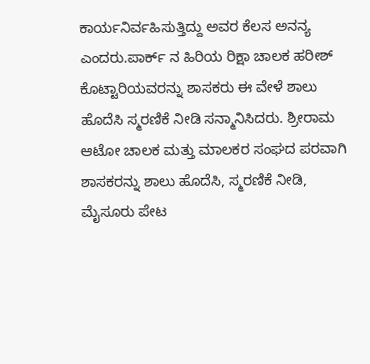ಕಾರ್ಯನಿರ್ವಹಿಸುತ್ತಿದ್ದು ಅವರ ಕೆಲಸ ಅನನ್ಯ ಎಂದರು.ಪಾರ್ಕ್ ನ ಹಿರಿಯ ರಿಕ್ಷಾ ಚಾಲಕ ಹರೀಶ್ ಕೊಟ್ಟಾರಿಯವರನ್ನು ಶಾಸಕರು ಈ ವೇಳೆ ಶಾಲು ಹೊದೆಸಿ ಸ್ಮರಣಿಕೆ ನೀಡಿ ಸನ್ಮಾನಿಸಿದರು. ಶ್ರೀರಾಮ ಆಟೋ ಚಾಲಕ ಮತ್ತು ಮಾಲಕರ ಸಂಘದ ಪರವಾಗಿ ಶಾಸಕರನ್ನು ಶಾಲು ಹೊದೆಸಿ, ಸ್ಮರಣಿಕೆ ನೀಡಿ, ಮೈಸೂರು ಪೇಟ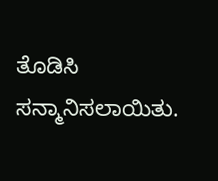ತೊಡಿಸಿ ಸನ್ಮಾನಿಸಲಾಯಿತು.